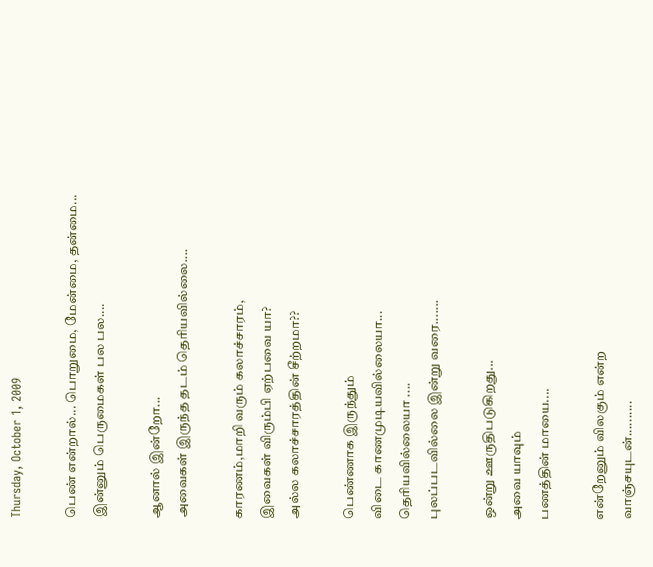Thursday, October 1, 2009

பெண் என்றால்... பொறுமை, மேன்மை, தன்மை...
இன்னும் பெருமைகள் பல பல....

ஆனால் இன்றோ...
அவைகள் இருந்த தடம் தெரியவில்லை....

காரணம்,மாறி வரும் கலாச்சாரம்,
இவைகள் விரும்பி ஏற்பவை யா?
அல்ல கலாச்சாரத்தின் சீற்றமா??

பெண்ணாக இருந்தும்
விடை காணமுடியவில்லையா...
தெரியவில்லையா ....
புலப்படவில்லை இன்று வரை.......

ஒன்று ஊருதிபடுகிறது...
அவை யாவும்
பணத்தின் மாயை....

என்றேனும் விலகும் என்ற
வாஞ்சயுடன்..........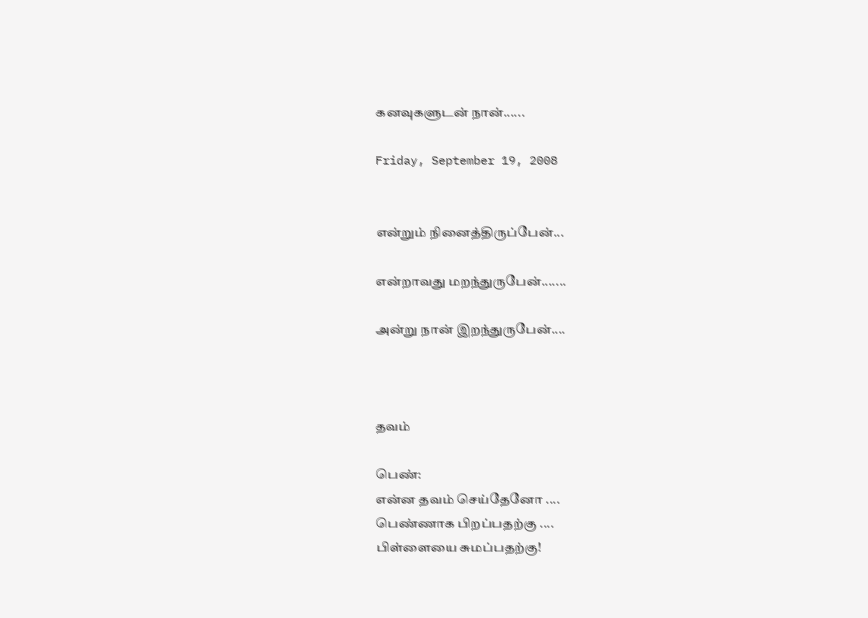கனவுகளுடன் நான்......

Friday, September 19, 2008


என்றும் நினைத்திருப்பேன்...

என்றாவது மறந்துருபேன்.......

அன்று நான் இறந்துருபேன்....



தவம்

பெண்:
என்ன தவம் செய்தேனோ ....
பெண்ணாக பிறப்பதற்கு ....
பிள்ளையை சுமப்பதற்கு!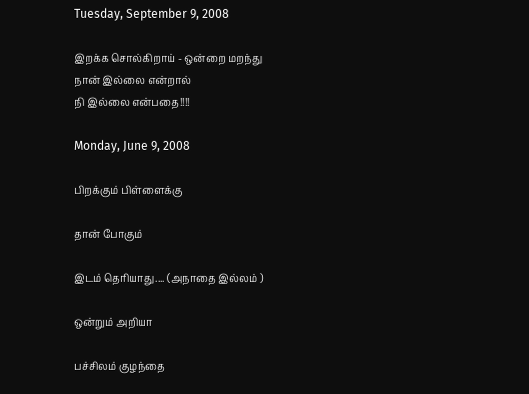Tuesday, September 9, 2008

இறக்க சொல்கிறாய் - ஒன்றை மறந்து
நான் இல்லை என்றால்
நி இல்லை என்பதை!!!!

Monday, June 9, 2008

பிறக்கும் பிள்ளைக்கு

தான் போகும்

இடம் தெரியாது.... (அநாதை இல்லம் )

ஒன்றும் அறியா

பச்சிலம் குழந்தை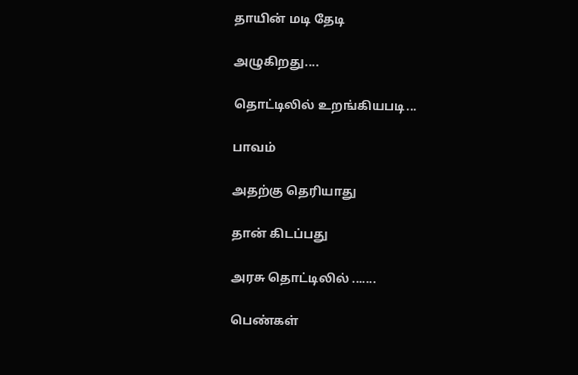தாயின் மடி தேடி

அழுகிறது....

தொட்டிலில் உறங்கியபடி...

பாவம்

அதற்கு தெரியாது

தான் கிடப்பது

அரசு தொட்டிலில் .......

பெண்கள்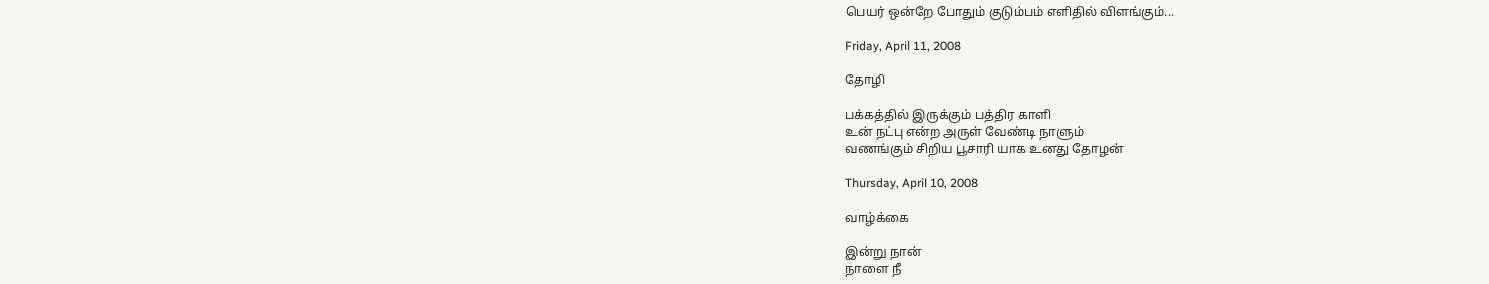பெயர் ஒன்றே போதும் குடும்பம் எளிதில் விளங்கும்...

Friday, April 11, 2008

தோழி

பக்கத்தில் இருக்கும் பத்திர காளி
உன் நட்பு என்ற அருள் வேண்டி நாளும்
வணங்கும் சிறிய பூசாரி யாக உனது தோழன்

Thursday, April 10, 2008

வாழ்க்கை

இன்று நான்
நாளை நீ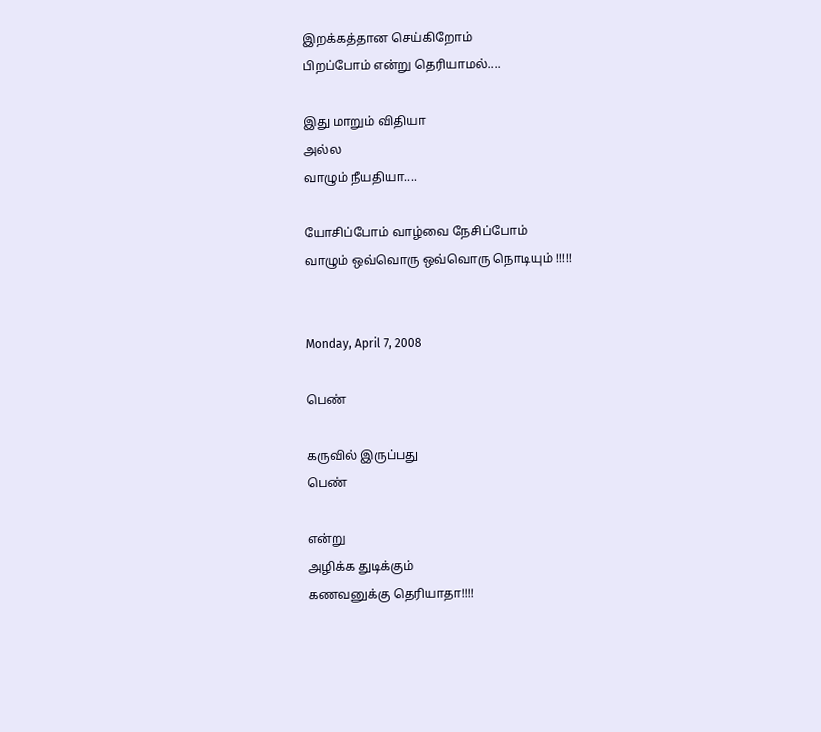இறக்கத்தான செய்கிறோம்
பிறப்போம் என்று தெரியாமல்....

இது மாறும் விதியா
அல்ல
வாழும் நீயதியா....

யோசிப்போம் வாழ்வை நேசிப்போம்
வாழும் ஒவ்வொரு ஒவ்வொரு நொடியும் !!!!!


Monday, April 7, 2008

பெண்

கருவில் இருப்பது
பெண்

என்று
அழிக்க துடிக்கும்
கணவனுக்கு தெரியாதா!!!!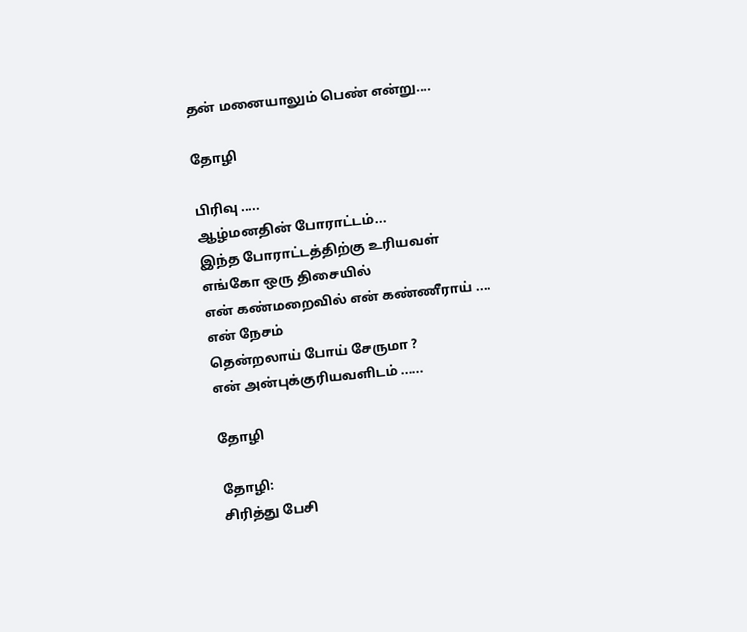தன் மனையாலும் பெண் என்று....

தோழி

பிரிவு .....
ஆழ்மனதின் போராட்டம்...
இந்த போராட்டத்திற்கு உரியவள்
எங்கோ ஒரு திசையில்
என் கண்மறைவில் என் கண்ணீராய் ....
என் நேசம்
தென்றலாய் போய் சேருமா ?
என் அன்புக்குரியவளிடம் ......

தோழி

தோழி:
சிரித்து பேசி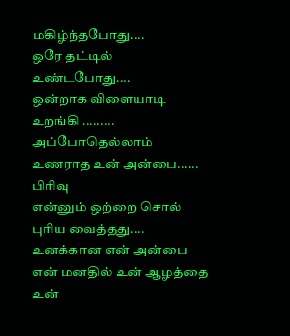மகிழ்ந்தபோது....
ஒரே தட்டில்
உண்டபோது....
ஒன்றாக விளையாடி
உறங்கி .........
அப்போதெல்லாம்
உணராத உன் அன்பை......
பிரிவு
என்னும் ஒற்றை சொல்
புரிய வைத்தது....
உனக்கான என் அன்பை
என் மனதில் உன் ஆழத்தை
உன்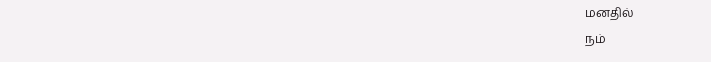மனதில்
நம்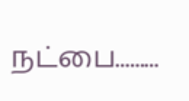நட்பை.........